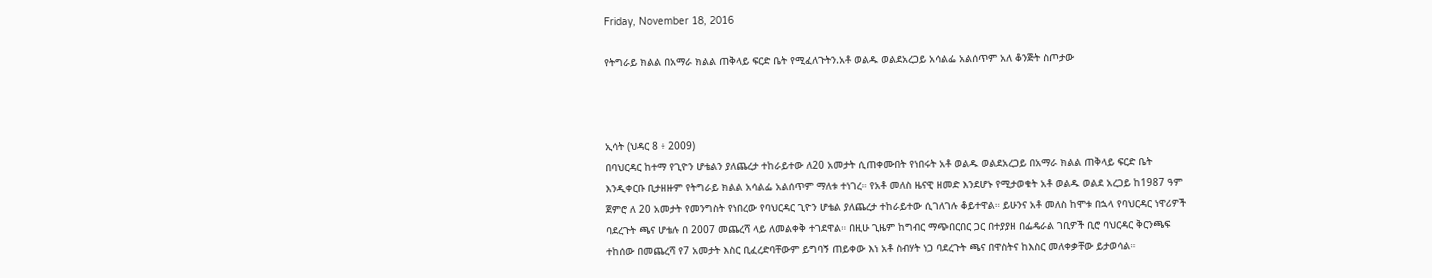Friday, November 18, 2016

የትግራይ ክልል በአማራ ክልል ጠቅላይ ፍርድ ቤት የሚፈለጉትን.አቶ ወልዱ ወልደአረጋይ አሳልፌ አልሰጥም አለ ቆንጅት ስጦታው



ኢሳት (ህዳር 8 ፥ 2009)
በባህርዳር ከተማ የጊዮን ሆቴልን ያለጨረታ ተከራይተው ለ20 አመታት ሲጠቀሙበት የነበሩት አቶ ወልዱ ወልደአረጋይ በአማራ ክልል ጠቅላይ ፍርድ ቤት እንዲቀርቡ ቢታዘዙም የትግራይ ክልል አሳልፌ አልሰጥም ማለቱ ተነገረ። የአቶ መለስ ዜናዊ ዘመድ እንደሆኑ የሚታወቁት አቶ ወልዱ ወልደ አረጋይ ከ1987 ዓም ጀምሮ ለ 20 አመታት የመንግስት የነበረው የባህርዳር ጊዮን ሆቴል ያለጨረታ ተከራይተው ሲገለገሉ ቆይተዋል። ይሁንና አቶ መለስ ከሞቱ በኋላ የባህርዳር ነዋሪዎች ባደረጉት ጫና ሆቴሉ በ 2007 መጨረሻ ላይ ለመልቀቅ ተገደዋል። በዚሁ ጊዜም ከግብር ማጭበርበር ጋር በተያያዘ በፌዴራል ገቢዎች ቢሮ ባህርዳር ቅርንጫፍ ተከሰው በመጨረሻ የ7 አመታት እስር ቢፈረድባቸውም ይግባኝ ጠይቀው እነ አቶ ስብሃት ነጋ ባደረጉት ጫና በዋስትና ከእስር መለቀቃቸው ይታወሳል።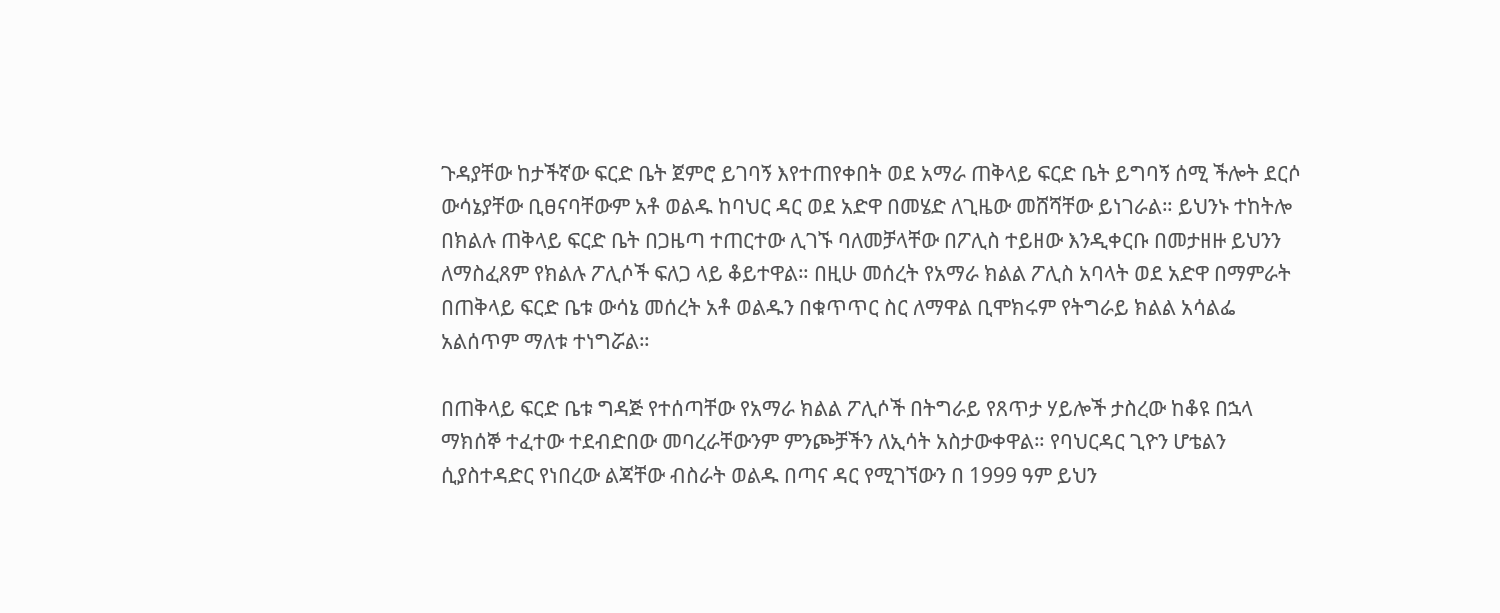ጉዳያቸው ከታችኛው ፍርድ ቤት ጀምሮ ይገባኝ እየተጠየቀበት ወደ አማራ ጠቅላይ ፍርድ ቤት ይግባኝ ሰሚ ችሎት ደርሶ ውሳኔያቸው ቢፀናባቸውም አቶ ወልዱ ከባህር ዳር ወደ አድዋ በመሄድ ለጊዜው መሸሻቸው ይነገራል። ይህንኑ ተከትሎ በክልሉ ጠቅላይ ፍርድ ቤት በጋዜጣ ተጠርተው ሊገኙ ባለመቻላቸው በፖሊስ ተይዘው እንዲቀርቡ በመታዘዙ ይህንን ለማስፈጸም የክልሉ ፖሊሶች ፍለጋ ላይ ቆይተዋል። በዚሁ መሰረት የአማራ ክልል ፖሊስ አባላት ወደ አድዋ በማምራት በጠቅላይ ፍርድ ቤቱ ውሳኔ መሰረት አቶ ወልዱን በቁጥጥር ስር ለማዋል ቢሞክሩም የትግራይ ክልል አሳልፌ አልሰጥም ማለቱ ተነግሯል።

በጠቅላይ ፍርድ ቤቱ ግዳጅ የተሰጣቸው የአማራ ክልል ፖሊሶች በትግራይ የጸጥታ ሃይሎች ታስረው ከቆዩ በኋላ ማክሰኞ ተፈተው ተደብድበው መባረራቸውንም ምንጮቻችን ለኢሳት አስታውቀዋል። የባህርዳር ጊዮን ሆቴልን ሲያስተዳድር የነበረው ልጃቸው ብስራት ወልዱ በጣና ዳር የሚገኘውን በ 1999 ዓም ይህን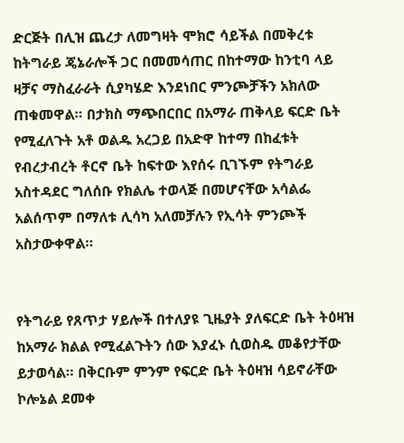ድርጅት በሊዝ ጨረታ ለመግዛት ሞክሮ ሳይችል በመቅረቱ ከትግራይ ጄኔራሎች ጋር በመመሳጠር በከተማው ከንቲባ ላይ ዛቻና ማስፈራራት ሲያካሄድ እንደነበር ምንጮቻችን አክለው ጠቁመዋል። በታክስ ማጭበርበር በአማራ ጠቅላይ ፍርድ ቤት የሚፈለጉት አቶ ወልዱ አረጋይ በአድዋ ከተማ በከፈቱት የብረታብረት ቶርኖ ቤት ከፍተው እየሰሩ ቢገኙም የትግራይ አስተዳደር ግለሰቡ የክልሌ ተወላጅ በመሆናቸው አሳልፌ አልሰጥም በማለቱ ሊሳካ አለመቻሉን የኢሳት ምንጮች አስታውቀዋል።


የትግራይ የጸጥታ ሃይሎች በተለያዩ ጊዜያት ያለፍርድ ቤት ትዕዛዝ ከአማራ ክልል የሚፈልጉትን ሰው እያፈኑ ሲወስዱ መቆየታቸው ይታወሳል። በቅርቡም ምንም የፍርድ ቤት ትዕዛዝ ሳይኖራቸው ኮሎኔል ደመቀ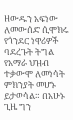ዘውዱን አፍነው ለመውሰድ ሲሞክሩ የጎንደር ነዋሪዎች ባደረጉት ትግል የአማራ ህዝብ ተቃውሞ ለመነሳት ምክንያት መሆኑ ይታወሳል። በአሁኑ ጊዜ ግን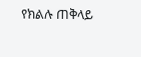የክልሉ ጠቅላይ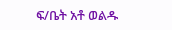ፍ/ቤት አቶ ወልዱ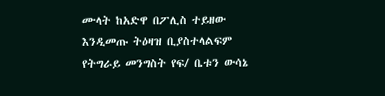ሙላት ከአድዋ በፖሊስ ተይዘው እንዲመጡ ትዕዛዝ ቢያስተላልፍም የትግራይ መንግስት የፍ/ ቤቱን ውሳኔ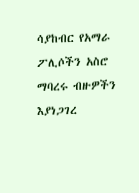ሳያከብር የአማራ ፖሊሶችን አስሮ ማባረሩ ብዙዎችን እያነጋገረ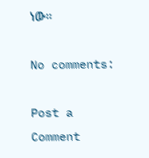ነው።

No comments:

Post a Comment